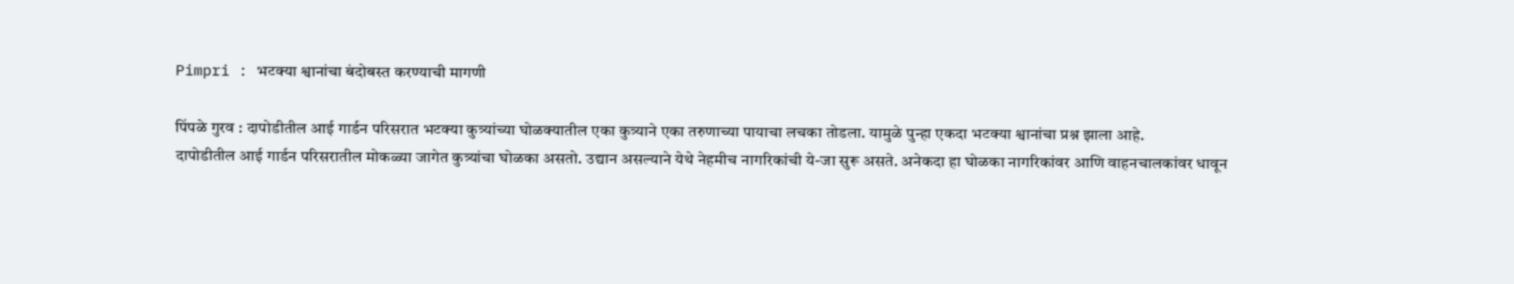Pimpri : भटक्या श्वानांचा बंदोबस्त करण्याची मागणी

पिंपळे गुरव : दापोडीतील आई गार्डन परिसरात भटक्या कुत्र्यांच्या घोळक्यातील एका कुत्र्याने एका तरुणाच्या पायाचा लचका तोडला. यामुळे पुन्हा एकदा भटक्या श्वानांचा प्रश्न झाला आहे.
दापोडीतील आई गार्डन परिसरातील मोकळ्या जागेत कुत्र्यांचा घोळका असतो. उद्यान असल्याने येथे नेहमीच नागरिकांची ये-जा सुरू असते. अनेकदा हा घोळका नागरिकांवर आणि वाहनचालकांवर धावून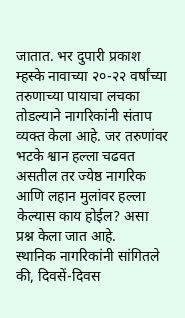जातात. भर दुपारी प्रकाश म्हस्के नावाच्या २०-२२ वर्षांच्या तरुणाच्या पायाचा लचका तोडल्याने नागरिकांनी संताप व्यक्त केला आहे. जर तरुणांवर भटके श्वान हल्ला चढवत असतील तर ज्येष्ठ नागरिक आणि लहान मुलांवर हल्ला केल्यास काय होईल? असा प्रश्न केला जात आहे.
स्थानिक नागरिकांनी सांगितले की, दिवसें-दिवस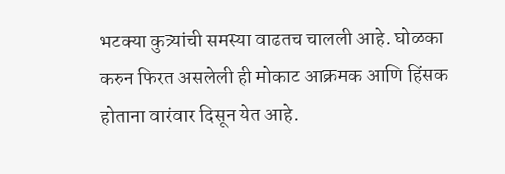भटक्या कुत्र्यांची समस्या वाढतच चालली आहे. घोळका करुन फिरत असलेली ही मोकाट आक्रमक आणि हिंसक होताना वारंवार दिसून येत आहे.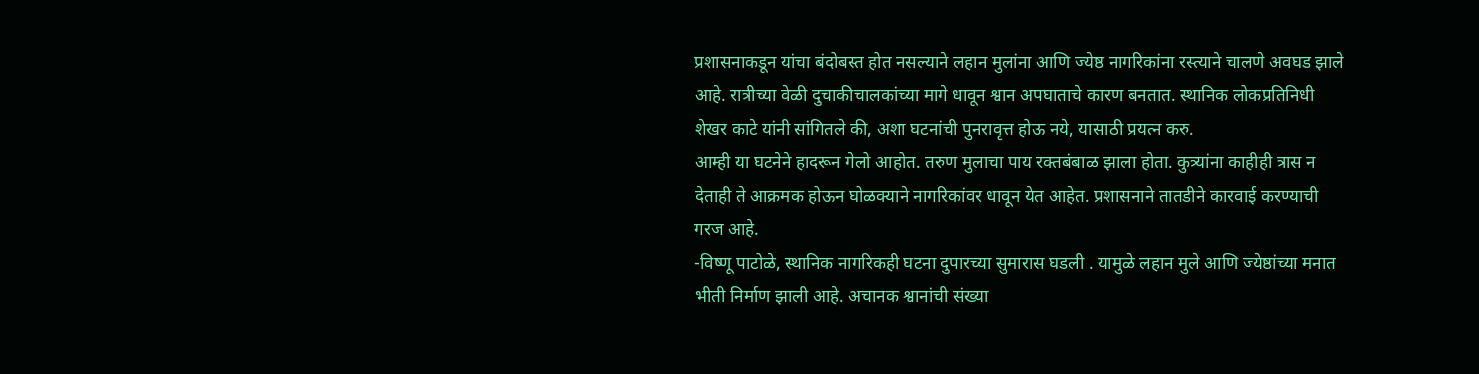प्रशासनाकडून यांचा बंदोबस्त होत नसल्याने लहान मुलांना आणि ज्येष्ठ नागरिकांना रस्त्याने चालणे अवघड झाले आहे. रात्रीच्या वेळी दुचाकीचालकांच्या मागे धावून श्वान अपघाताचे कारण बनतात. स्थानिक लोकप्रतिनिधी शेखर काटे यांनी सांगितले की, अशा घटनांची पुनरावृत्त होऊ नये, यासाठी प्रयत्न करु.
आम्ही या घटनेने हादरून गेलो आहोत. तरुण मुलाचा पाय रक्तबंबाळ झाला होता. कुत्र्यांना काहीही त्रास न देताही ते आक्रमक होऊन घोळक्याने नागरिकांवर धावून येत आहेत. प्रशासनाने तातडीने कारवाई करण्याची गरज आहे.
-विष्णू पाटोळे, स्थानिक नागरिकही घटना दुपारच्या सुमारास घडली . यामुळे लहान मुले आणि ज्येष्ठांच्या मनात भीती निर्माण झाली आहे. अचानक श्वानांची संख्या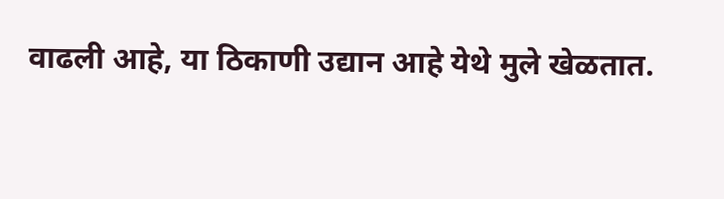वाढली आहे, या ठिकाणी उद्यान आहे येथे मुले खेळतात.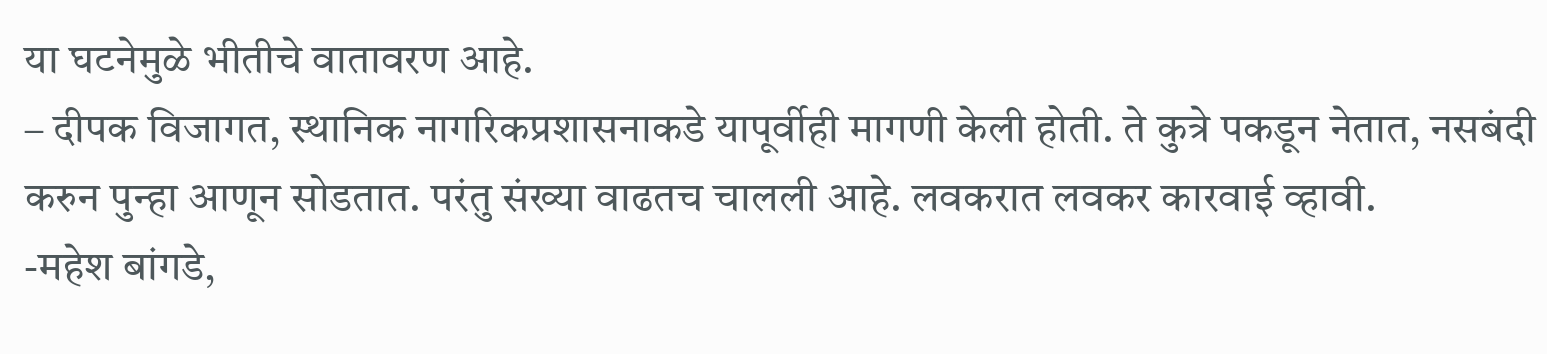या घटनेमुळे भीतीचे वातावरण आहे.
– दीपक विजागत, स्थानिक नागरिकप्रशासनाकडे यापूर्वीही मागणी केली होती. ते कुत्रे पकडून नेतात, नसबंदी करुन पुन्हा आणून सोडतात. परंतु संख्या वाढतच चालली आहे. लवकरात लवकर कारवाई व्हावी.
-महेश बांगडे,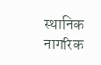स्थानिक नागरिक